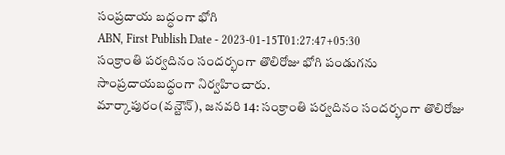సంప్రదాయ బద్ధంగా భోగి
ABN, First Publish Date - 2023-01-15T01:27:47+05:30
సంక్రాంతి పర్వదినం సందర్భంగా తొలిరోజు భోగి పండుగను సాంప్రదాయబద్ధంగా నిర్వహించారు.
మార్కాపురం(వన్టౌన్), జనవరి 14: సంక్రాంతి పర్వదినం సందర్భంగా తొలిరోజు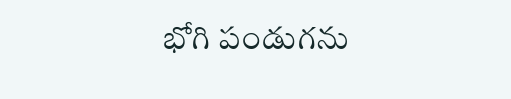భోగి పండుగను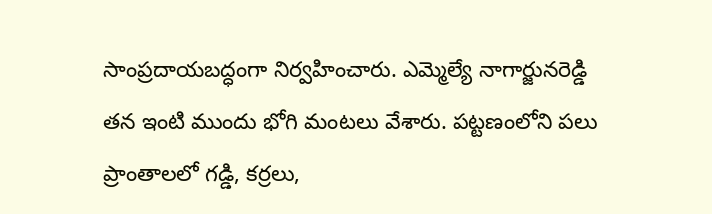సాంప్రదాయబద్ధంగా నిర్వహించారు. ఎమ్మెల్యే నాగార్జునరెడ్డి తన ఇంటి ముందు భోగి మంటలు వేశారు. పట్టణంలోని పలు ప్రాంతాలలో గడ్డి, కర్రలు,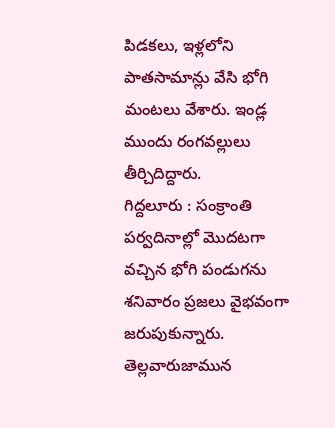పిడకలు, ఇళ్లలోని పాతసామాన్లు వేసి భోగి మంటలు వేశారు. ఇండ్ల ముందు రంగవల్లులు తీర్చిదిద్దారు.
గిద్దలూరు : సంక్రాంతి పర్వదినాల్లో మొదటగా వచ్చిన భోగి పండుగను శనివారం ప్రజలు వైభవంగా జరుపుకున్నారు. తెల్లవారుజామున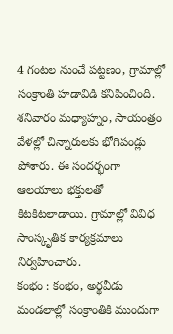4 గంటల నుంచే పట్టణం, గ్రామాల్లో సంక్రాంతి హడావిడి కనిపించింది. శనివారం మధ్యాహ్నం, సాయంత్రం వేళల్లో చిన్నారులకు భోగిపండ్లు పోశారు. ఈ సందర్భంగా ఆలయాలు భక్తులతో కిటకిటలాడాయి. గ్రామాల్లో వివిధ సాంస్కృతిక కార్యక్రమాలు నిర్వహించారు.
కంభం : కంభం, అర్థవీడు మండలాల్లో సంక్రాంతికి ముందుగా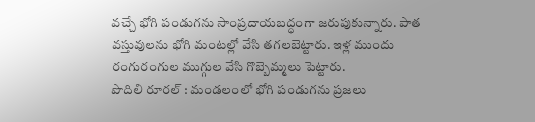వచ్చే భోగి పండుగను సాంప్రదాయబద్ధంగా జరుపుకున్నారు. పాత వస్తువులను భోగి మంటల్లో వేసి తగలబెట్టారు. ఇళ్ల ముందు రంగురంగుల ముగ్గుల వేసి గొబ్బెమ్మలు పెట్టారు.
పొదిలి రూరల్ : మండలంలో భోగి పండుగను ప్రజలు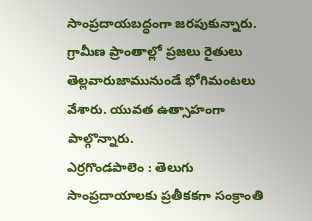సాంప్రదాయబద్ధంగా జరపుకున్నారు. గ్రామీణ ప్రాంతాల్లో ప్రజలు రైతులు తెల్లవారుజామునుండే భోగిమంటలు వేశారు. యువత ఉత్సాహంగా పాల్గొన్నారు.
ఎర్రగొండపాలెం : తెలుగు సాంప్రదాయాలకు ప్రతీకకగా సంక్రాంతి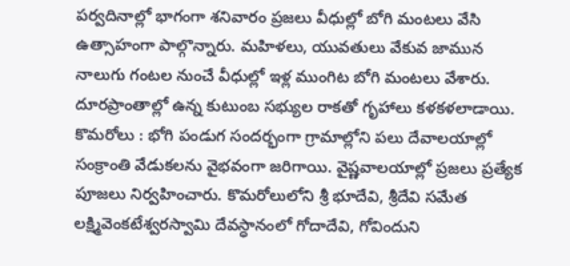పర్వదినాల్లో భాగంగా శనివారం ప్రజలు వీధుల్లో బోగి మంటలు వేసి ఉత్సాహంగా పాల్గొన్నారు. మహిళలు, యువతులు వేకువ జామున నాలుగు గంటల నుంచే వీధుల్లో ఇళ్ల ముంగిట బోగి మంటలు వేశారు. దూరప్రాంతాల్లో ఉన్న కుటుంబ సభ్యుల రాకతో గృహాలు కళకళలాడాయి. కొమరోలు : భోగి పండుగ సందర్భంగా గ్రామాల్లోని పలు దేవాలయాల్లో సంక్రాంతి వేడుకలను వైభవంగా జరిగాయి. వైష్ణవాలయాల్లో ప్రజలు ప్రత్యేక పూజలు నిర్వహించారు. కొమరోలులోని శ్రీ భూదేవి, శ్రీదేవి సమేత లక్ష్మివెంకటేశ్వరస్వామి దేవస్ధానంలో గోదాదేవి, గోవిందుని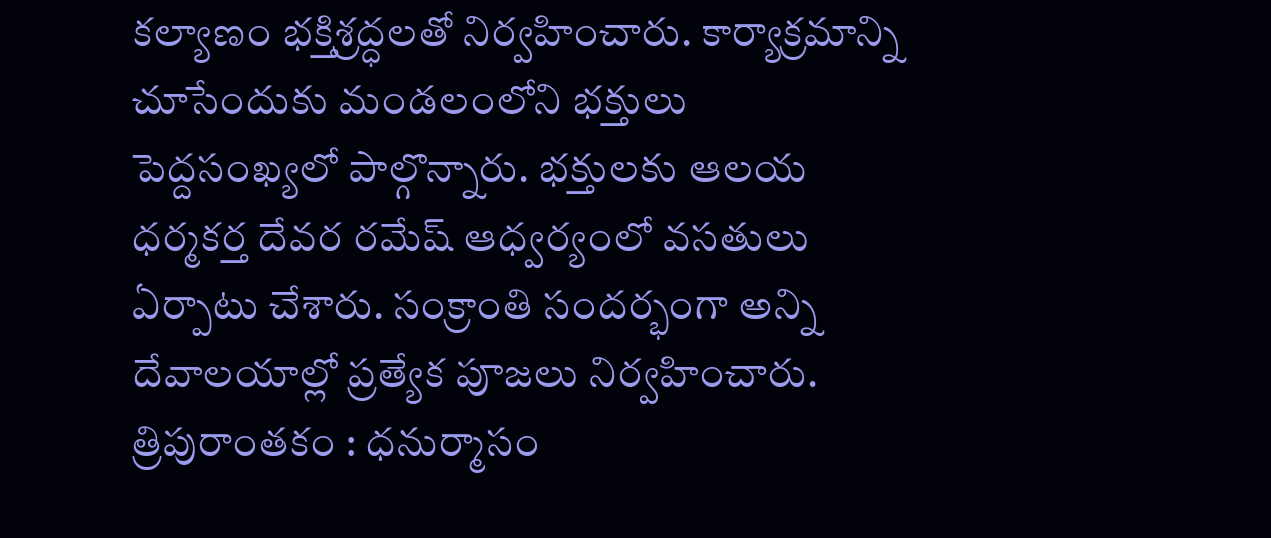కల్యాణం భక్తిశ్రద్ధలతో నిర్వహించారు. కార్యాక్రమాన్ని చూసేందుకు మండలంలోని భక్తులు పెద్దసంఖ్యలో పాల్గొన్నారు. భక్తులకు ఆలయ ధర్మకర్త దేవర రమేష్ ఆధ్వర్యంలో వసతులు ఏర్పాటు చేశారు. సంక్రాంతి సందర్భంగా అన్ని దేవాలయాల్లో ప్రత్యేక పూజలు నిర్వహించారు.
త్రిపురాంతకం : ధనుర్మాసం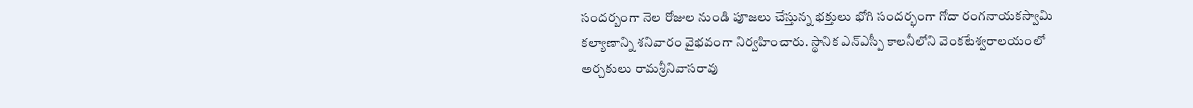సందర్బంగా నెల రోజుల నుండి పూజలు చేస్తున్న భక్తులు భోగి సందర్భంగా గోదా రంగనాయకస్వామి కల్యాణాన్ని శనివారం వైభవంగా నిర్వహించారు. స్థానిక ఎన్ఎస్పీ కాలనీలోని వెంకటేశ్వరాలయంలో అర్చకులు రామశ్రీనివాసరావు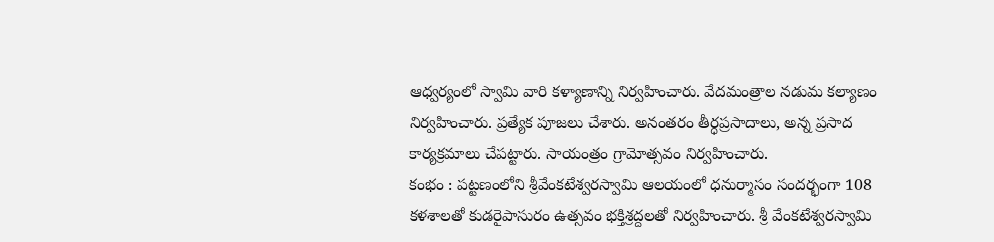ఆధ్వర్యంలో స్వామి వారి కళ్యాణాన్ని నిర్వహించారు. వేదమంత్రాల నడుమ కల్యాణం నిర్వహించారు. ప్రత్యేక పూజలు చేశారు. అనంతరం తీర్ధప్రసాదాలు, అన్న ప్రసాద కార్యక్రమాలు చేపట్టారు. సాయంత్రం గ్రామోత్సవం నిర్వహించారు.
కంభం : పట్టణంలోని శ్రీవేంకటేశ్వరస్వామి ఆలయంలో ధనుర్మాసం సందర్భంగా 108 కళశాలతో కుడరైపాసురం ఉత్సవం భక్తిశ్రద్దలతో నిర్వహించారు. శ్రీ వేంకటేశ్వరస్వామి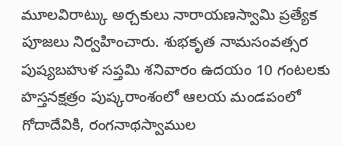మూలవిరాట్కు అర్చకులు నారాయణస్వామి ప్రత్యేక పూజలు నిర్వహించారు. శుభకృత నామసంవత్సర పుష్యబహుళ సప్తమి శనివారం ఉదయం 10 గంటలకు హస్తనక్షత్రం పుష్కరాంశంలో ఆలయ మండపంలో గోదాదేవికి, రంగనాథస్వాముల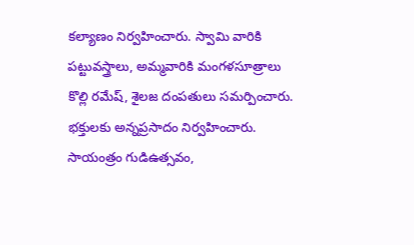కల్యాణం నిర్వహించారు. స్వామి వారికి పట్టువస్త్రాలు, అమ్మవారికి మంగళసూత్రాలు కొల్లి రమేష్, శైలజ దంపతులు సమర్పించారు. భక్తులకు అన్నప్రసాదం నిర్వహించారు. సాయంత్రం గుడిఉత్సవం,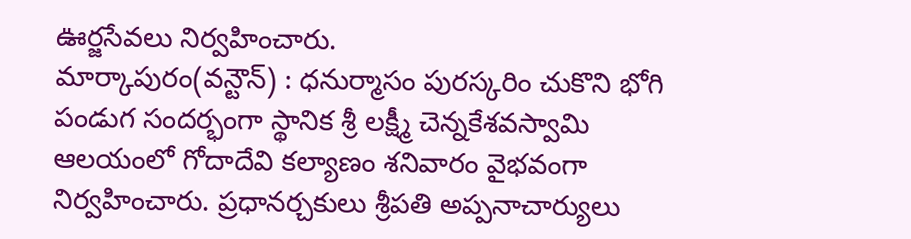ఊర్జసేవలు నిర్వహించారు.
మార్కాపురం(వన్టౌన్) : ధనుర్మాసం పురస్కరిం చుకొని భోగి పండుగ సందర్భంగా స్థానిక శ్రీ లక్ష్మీ చెన్నకేశవస్వామి ఆలయంలో గోదాదేవి కల్యాణం శనివారం వైభవంగా నిర్వహించారు. ప్రధానర్చకులు శ్రీపతి అప్పనాచార్యులు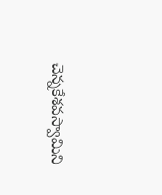చెన్నకేశవస్వామిని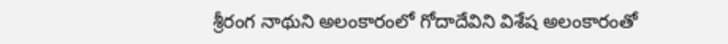శ్రీరంగ నాథుని అలంకారంలో గోదాదేవిని విశేష అలంకారంతో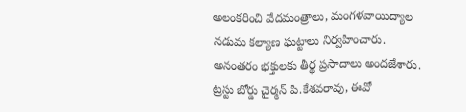అలంకరించి వేదమంత్రాలు, మంగళవాయిద్యాల నడుమ కల్యాణ ఘట్టాలు నిర్వహించారు. అనంతరం భక్తులకు తీర్థ ప్రసాదాలు అందజేశారు. ట్రస్టు బోర్డు చైర్మన్ పి.కేశవరావు, ఈవో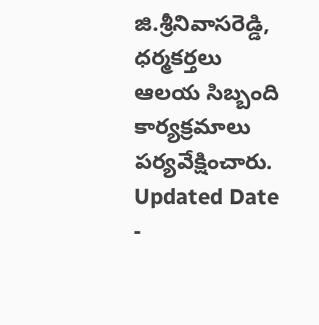జి.శ్రీనివాసరెడ్డి, ధర్మకర్తలు ఆలయ సిబ్బంది కార్యక్రమాలు పర్యవేక్షించారు.
Updated Date -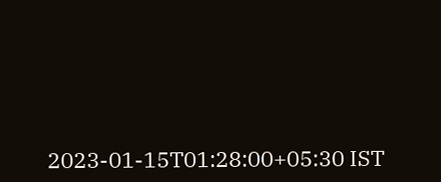2023-01-15T01:28:00+05:30 IST